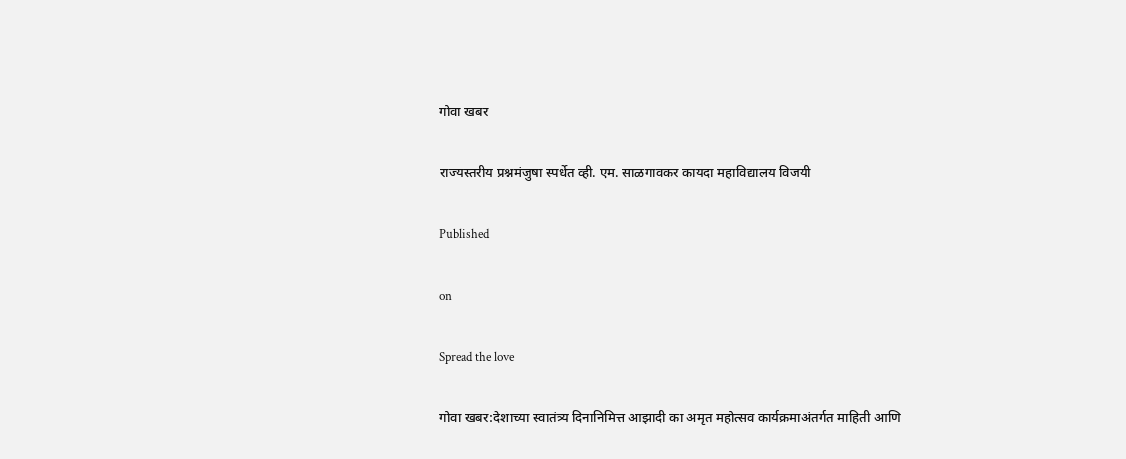गोवा खबर

राज्यस्तरीय प्रश्नमंजुषा स्पर्धेत व्ही. एम. साळगावकर कायदा महाविद्यालय विजयी

Published

on

Spread the love

गोवा खबर:देशाच्या स्वातंत्र्य दिनानिमित्त आझादी का अमृत महोत्सव कार्यक्रमाअंतर्गत माहिती आणि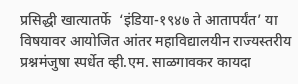प्रसिद्धी खात्यातर्फे  ‘इंडिया-१९४७ ते आतापर्यंत’ या विषयावर आयोजित आंतर महाविद्यालयीन राज्यस्तरीय प्रश्नमंजुषा स्पर्धेत व्ही.एम. साळगावकर कायदा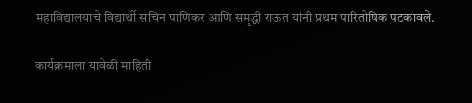महाविद्यालयाचे विद्यार्थी सचिन पाणिकर आणि समृद्धी राऊत यांनी प्रथम पारितोषिक पटकावले.

कार्यक्रमाला यावेळी माहिती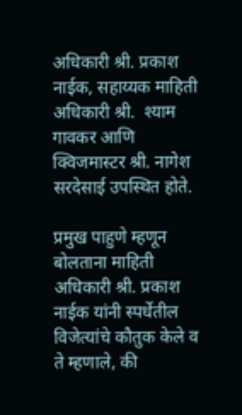अधिकारी श्री. प्रकाश नाईक, सहाय्यक माहिती अधिकारी श्री.  श्याम गावकर आणि क्विजमास्टर श्री. नागेश सरदेसाई उपस्थित होते.

प्रमुख पाहुणे म्हणून बोलताना माहिती अधिकारी श्री. प्रकाश नाईक यांनी स्पर्धेतील विजेत्यांचे कौतुक केले व ते म्हणाले, की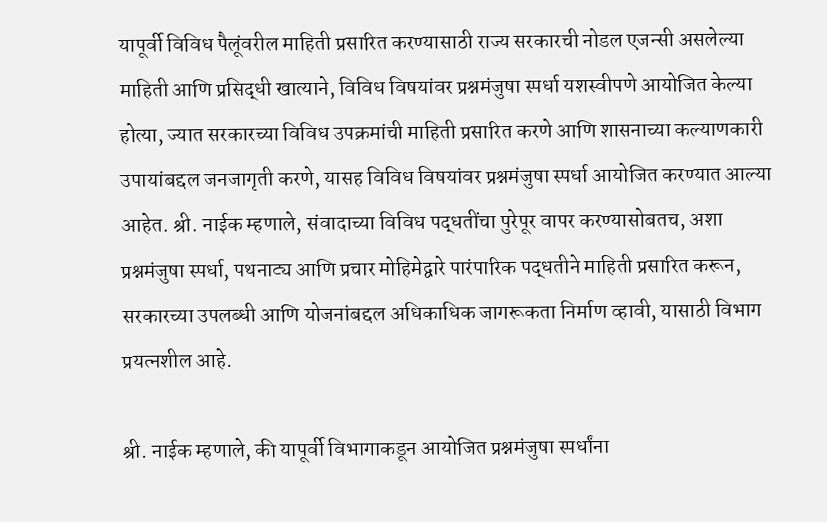यापूर्वी विविध पैलूंवरील माहिती प्रसारित करण्यासाठी राज्य सरकारची नोडल एजन्सी असलेल्या माहिती आणि प्रसिद्धी खात्याने, विविध विषयांवर प्रश्नमंजुषा स्पर्धा यशस्वीपणे आयोजित केल्या होत्या, ज्यात सरकारच्या विविध उपक्रमांची माहिती प्रसारित करणे आणि शासनाच्या कल्याणकारी उपायांबद्दल जनजागृती करणे, यासह विविध विषयांवर प्रश्नमंजुषा स्पर्धा आयोजित करण्यात आल्या आहेत. श्री. नाईक म्हणाले, संवादाच्या विविध पद्धतींचा पुरेपूर वापर करण्यासोबतच, अशा प्रश्नमंजुषा स्पर्धा, पथनाट्य आणि प्रचार मोहिमेद्वारे पारंपारिक पद्धतीने माहिती प्रसारित करून, सरकारच्या उपलब्धी आणि योजनांबद्दल अधिकाधिक जागरूकता निर्माण व्हावी, यासाठी विभाग प्रयत्नशील आहे.

श्री. नाईक म्हणाले, की यापूर्वी विभागाकडून आयोजित प्रश्नमंजुषा स्पर्धांना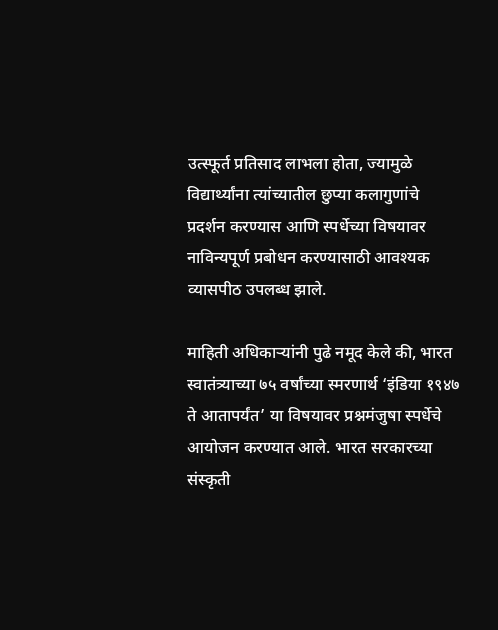उत्स्फूर्त प्रतिसाद लाभला होता, ज्यामुळे विद्यार्थ्यांना त्यांच्यातील छुप्या कलागुणांचे प्रदर्शन करण्यास आणि स्पर्धेच्या विषयावर नाविन्यपूर्ण प्रबोधन करण्यासाठी आवश्यक व्यासपीठ उपलब्ध झाले.

माहिती अधिकार्‍यांनी पुढे नमूद केले की, भारत स्वातंत्र्याच्या ७५ वर्षांच्या स्मरणार्थ ‘इंडिया १९४७ ते आतापर्यंत’ या विषयावर प्रश्नमंजुषा स्पर्धेचे आयोजन करण्यात आले. भारत सरकारच्या संस्कृती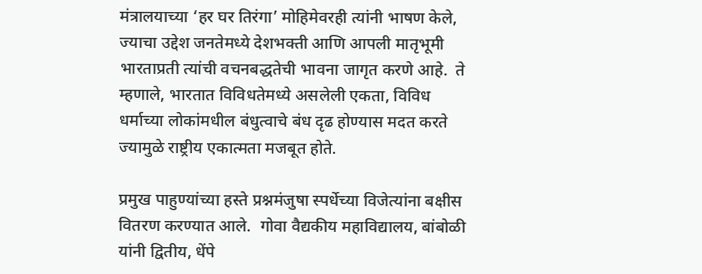मंत्रालयाच्या ‘हर घर तिरंगा’ मोहिमेवरही त्यांनी भाषण केले, ज्याचा उद्देश जनतेमध्ये देशभक्ती आणि आपली मातृभूमी भारताप्रती त्यांची वचनबद्धतेची भावना जागृत करणे आहे.  ते म्हणाले, भारतात विविधतेमध्ये असलेली एकता, विविध धर्माच्या लोकांमधील बंधुत्वाचे बंध दृढ होण्यास मदत करते ज्यामुळे राष्ट्रीय एकात्मता मजबूत होते.

प्रमुख पाहुण्यांच्या हस्ते प्रश्नमंजुषा स्पर्धेच्या विजेत्यांना बक्षीस वितरण करण्यात आले.  गोवा वैद्यकीय महाविद्यालय, बांबोळी यांनी द्वितीय, धेंपे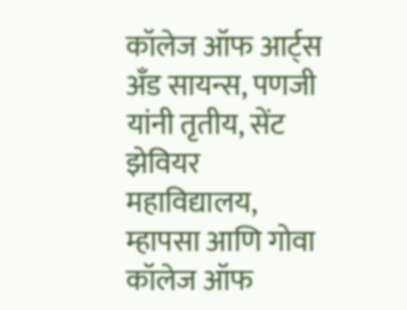कॉलेज ऑफ आर्ट्स अँड सायन्स, पणजी यांनी तृतीय, सेंट झेवियर महाविद्यालय, म्हापसा आणि गोवा कॉलेज ऑफ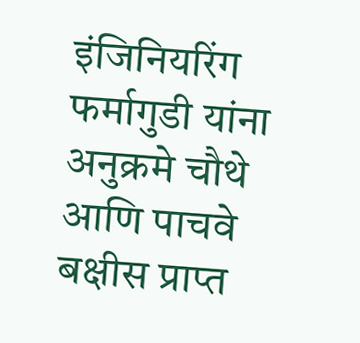इंजिनियरिंग फर्मागुडी यांना अनुक्रमे चौथे आणि पाचवे बक्षीस प्राप्त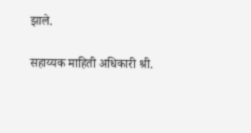झाले.

सहाय्यक माहिती अधिकारी श्री.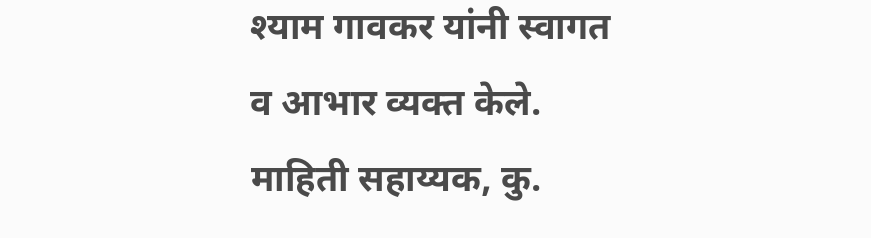श्याम गावकर यांनी स्वागत व आभार व्यक्त केले. माहिती सहाय्यक, कु.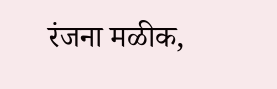रंजना मळीक,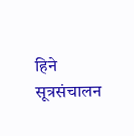हिने सूत्रसंचालन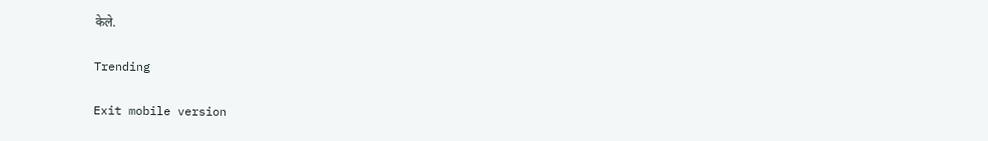केले.

Trending

Exit mobile version